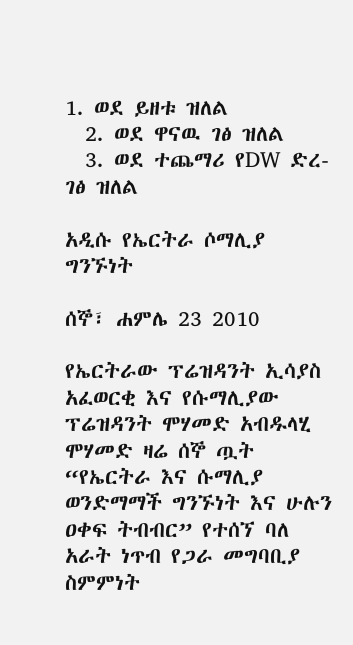1. ወደ ይዘቱ ዝለል
  2. ወደ ዋናዉ ገፅ ዝለል
  3. ወደ ተጨማሪ የDW ድረ-ገፅ ዝለል

አዲሱ የኤርትራ ሶማሊያ ግንኙነት

ሰኞ፣ ሐምሌ 23 2010

የኤርትራው ፕሬዝዳንት ኢሳያስ አፈወርቂ እና የሱማሊያው ፕሬዝዳንት ሞሃመድ አብዱላሂ ሞሃመድ ዛሬ ሰኞ ጧት “የኤርትራ እና ሱማሊያ ወንድማማች ግንኙነት እና ሁሉን ዐቀፍ ትብብር” የተሰኘ ባለ አራት ነጥብ የጋራ መግባቢያ ስምምነት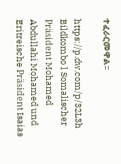ተፈራርመዋል፡፡

https://p.dw.com/p/32L3h
Bildkombo l Somalischer Präsident Mohamed Abdullahi Mohamed und Eritreische Präsident Isaias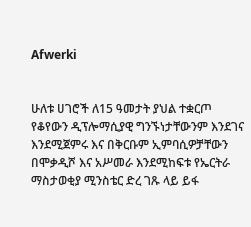Afwerki


ሁለቱ ሀገሮች ለ15 ዓመታት ያህል ተቋርጦ የቆየውን ዲፕሎማሲያዊ ግንኙነታቸውንም እንደገና እንደሚጀምሩ እና በቅርቡም ኢምባሲዎቻቸውን በሞቃዲሾ እና አሥመራ እንደሚከፍቱ የኤርትራ ማስታወቂያ ሚንስቴር ድረ ገጹ ላይ ይፋ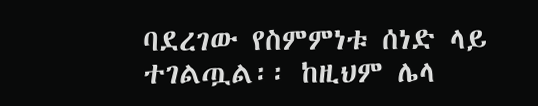ባደረገው የስምምነቱ ሰነድ ላይ ተገልጧል፡፡ ከዚህም ሌላ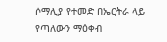ሶማሊያ የተመድ በኤርትራ ላይ የጣለውን ማዕቀብ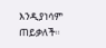እንዲያነሳም ጠይቃለች።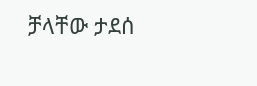ቻላቸው ታደሰ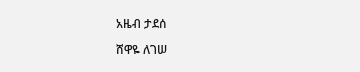አዜብ ታደሰ

ሸዋዬ ለገሠ